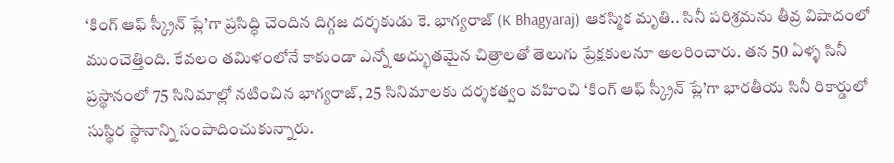‘కింగ్ ఆఫ్ స్క్రీన్ ప్లే’గా ప్రసిద్ధి చెందిన దిగ్గజ దర్శకుడు కె. భాగ్యరాజ్ (K Bhagyaraj) ఆకస్మిక మృతి.. సినీ పరిశ్రమను తీవ్ర విషాదంలో ముంచెత్తింది. కేవలం తమిళంలోనే కాకుండా ఎన్నో అద్భుతమైన చిత్రాలతో తెలుగు ప్రేక్షకులనూ అలరించారు. తన 50 ఏళ్ళ సినీ ప్రస్థానంలో 75 సినిమాల్లో నటించిన భాగ్యరాజ్, 25 సినిమాలకు దర్శకత్వం వహించి ‘కింగ్ ఆఫ్ స్క్రీన్ ప్లే’గా భారతీయ సినీ రికార్డులో సుస్థిర స్థానాన్ని సంపాదించుకున్నారు.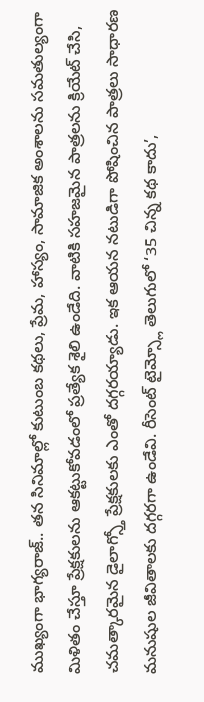ముఖ్యంగా భాగ్యరాజ్.. తన సినిమాల్లో కుటుంబ కథలు, ప్రేమ, హాస్యం, సామాజిక అంశాలను సమతుల్యంగా మిళితం చేస్తూ ప్రేక్షకులను ఆకట్టుకోవడంలో ప్రత్యేక శైలి ఉండేది. వాటికి సహజమైన పాత్రలను క్రియేట్ చేసి, చమత్కారమైన డైలాగ్స్తో ప్రేక్షకులకు ఎంతో దగ్గరయ్యాడు. ఇక ఆయన నటుడిగా పోషించిన పాత్రలు సాధారణ మనుషుల జీవితాలకు దగ్గరగా ఉండేవి. రీసెంట్ టైమ్స్లో తెలుగులో ‘35 చిన్న కథ కాదు’,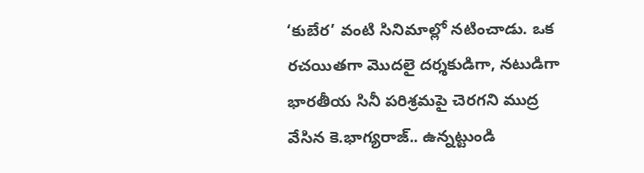‘కుబేర’ వంటి సినిమాల్లో నటించాడు. ఒక రచయితగా మొదలై దర్శకుడిగా, నటుడిగా భారతీయ సినీ పరిశ్రమపై చెరగని ముద్ర వేసిన కె.భాగ్యరాజ్.. ఉన్నట్టుండి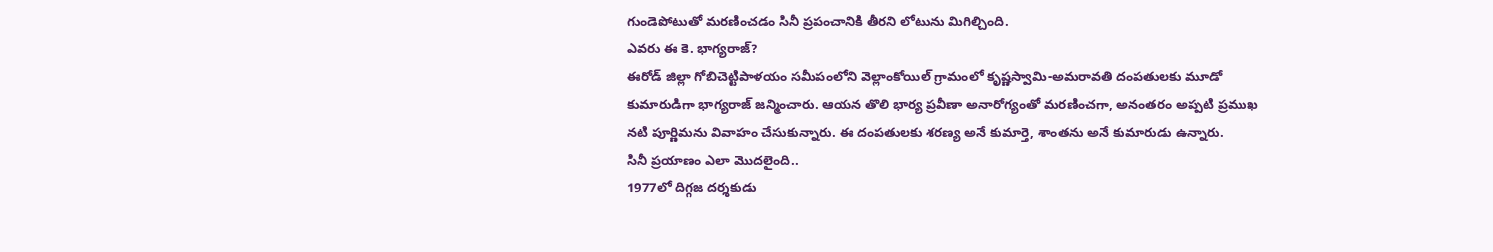గుండెపోటుతో మరణించడం సినీ ప్రపంచానికి తీరని లోటును మిగిల్చింది.
ఎవరు ఈ కె. భాగ్యరాజ్?
ఈరోడ్ జిల్లా గోబిచెట్టిపాళయం సమీపంలోని వెల్లాంకోయిల్ గ్రామంలో కృష్ణస్వామి-అమరావతి దంపతులకు మూడో కుమారుడిగా భాగ్యరాజ్ జన్మించారు. ఆయన తొలి భార్య ప్రవీణా అనారోగ్యంతో మరణించగా, అనంతరం అప్పటి ప్రముఖ నటి పూర్ణిమను వివాహం చేసుకున్నారు. ఈ దంపతులకు శరణ్య అనే కుమార్తె, శాంతను అనే కుమారుడు ఉన్నారు.
సినీ ప్రయాణం ఎలా మొదలైంది..
1977లో దిగ్గజ దర్శకుడు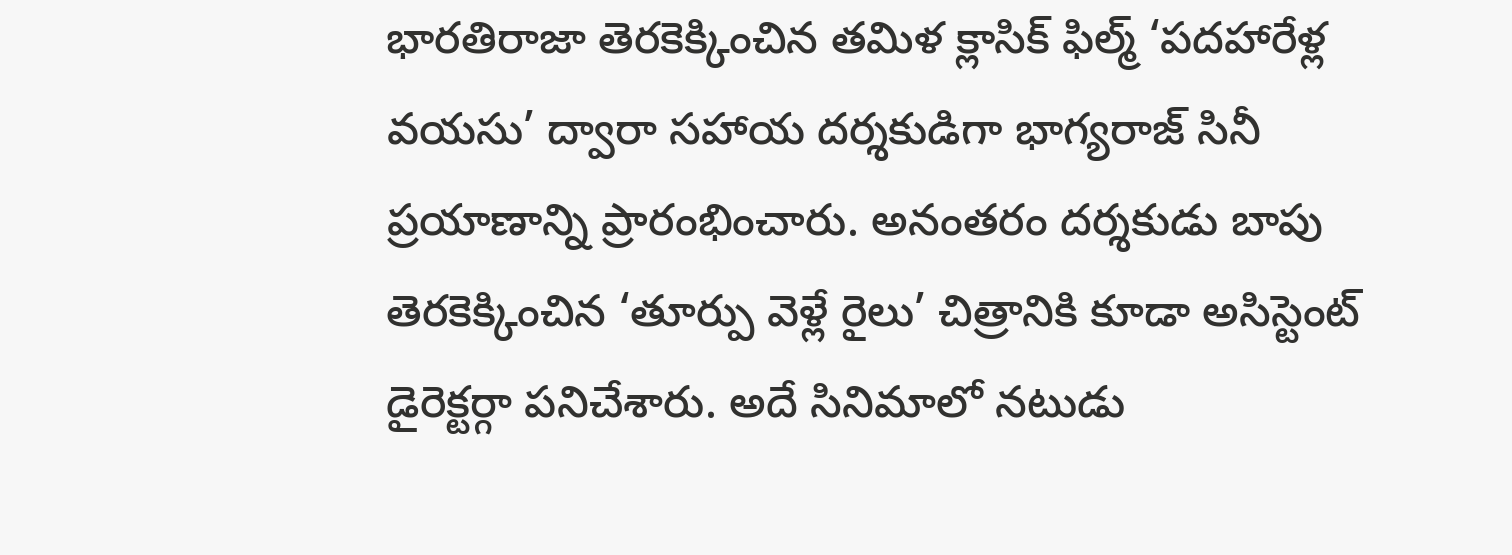భారతిరాజా తెరకెక్కించిన తమిళ క్లాసిక్ ఫిల్మ్ ‘పదహారేళ్ల వయసు’ ద్వారా సహాయ దర్శకుడిగా భాగ్యరాజ్ సినీ ప్రయాణాన్ని ప్రారంభించారు. అనంతరం దర్శకుడు బాపు తెరకెక్కించిన ‘తూర్పు వెళ్లే రైలు’ చిత్రానికి కూడా అసిస్టెంట్ డైరెక్టర్గా పనిచేశారు. అదే సినిమాలో నటుడు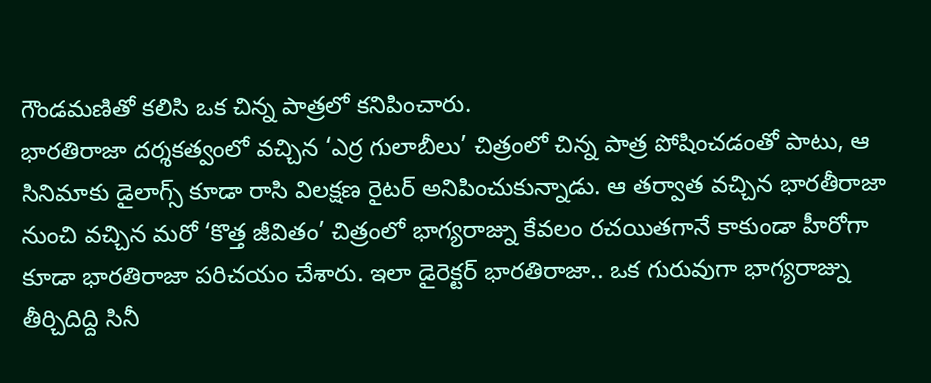గౌండమణితో కలిసి ఒక చిన్న పాత్రలో కనిపించారు.
భారతిరాజా దర్శకత్వంలో వచ్చిన ‘ఎర్ర గులాబీలు’ చిత్రంలో చిన్న పాత్ర పోషించడంతో పాటు, ఆ సినిమాకు డైలాగ్స్ కూడా రాసి విలక్షణ రైటర్ అనిపించుకున్నాడు. ఆ తర్వాత వచ్చిన భారతీరాజా నుంచి వచ్చిన మరో ‘కొత్త జీవితం’ చిత్రంలో భాగ్యరాజ్ను కేవలం రచయితగానే కాకుండా హీరోగా కూడా భారతిరాజా పరిచయం చేశారు. ఇలా డైరెక్టర్ భారతిరాజా.. ఒక గురువుగా భాగ్యరాజ్ను తీర్చిదిద్ది సినీ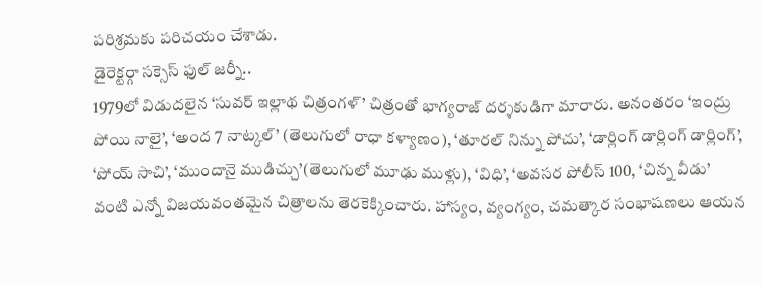పరిశ్రమకు పరిచయం చేశాడు.
డైరెక్టర్గా సక్సెస్ ఫుల్ జర్నీ..
1979లో విడుదలైన ‘సువర్ ఇల్లాథ చిత్రంగళ్’ చిత్రంతో భాగ్యరాజ్ దర్శకుడిగా మారారు. అనంతరం ‘ఇంద్రు పోయి నాలై’, ‘అంద 7 నాట్కల్’ (తెలుగులో రాధా కళ్యాణం), ‘తూరల్ నిన్ను పోచు’, ‘డార్లింగ్ డార్లింగ్ డార్లింగ్’, ‘పోయ్ సాచి’, ‘ముందానై ముడిచ్చు’(తెలుగులో మూఢు ముళ్లు), ‘విధి’, ‘అవసర పోలీస్ 100, ‘చిన్న వీడు’ వంటి ఎన్నో విజయవంతమైన చిత్రాలను తెరకెక్కించారు. హాస్యం, వ్యంగ్యం, చమత్కార సంభాషణలు ఆయన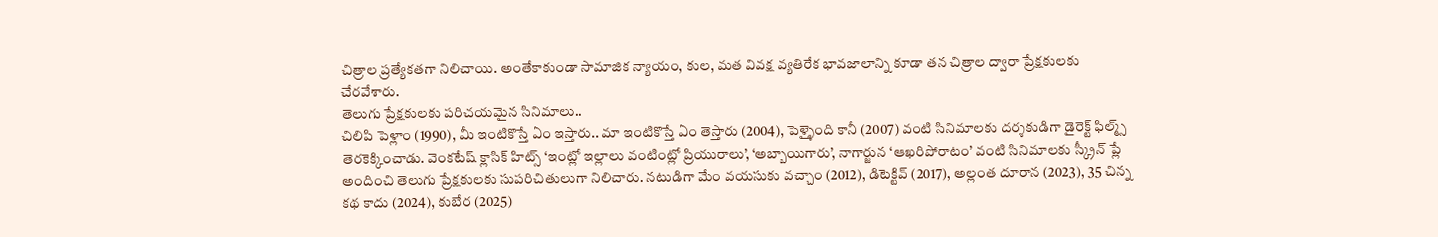చిత్రాల ప్రత్యేకతగా నిలిచాయి. అంతేకాకుండా సామాజిక న్యాయం, కుల, మత వివక్ష వ్యతిరేక భావజాలాన్ని కూడా తన చిత్రాల ద్వారా ప్రేక్షకులకు చేరవేశారు.
తెలుగు ప్రేక్షకులకు పరిచయమైన సినిమాలు..
చిలిపి పెళ్లాం (1990), మీ ఇంటికొస్తే ఏం ఇస్తారు.. మా ఇంటికొస్తే ఏం తెస్తారు (2004), పెళ్ళైంది కానీ (2007) వంటి సినిమాలకు దర్శకుడిగా డైరెక్ట్ ఫిల్మ్స్ తెరకెక్కించాడు. వెంకటేష్ క్లాసిక్ హిట్స్ ‘ఇంట్లో ఇల్లాలు వంటింట్లో ప్రియురాలు’, ‘అబ్బాయిగారు’, నాగార్జున ‘ఆఖరిపోరాటం’ వంటి సినిమాలకు స్క్రీన్ ప్లే అందించి తెలుగు ప్రేక్షకులకు సుపరిచితులుగా నిలిచారు. నటుడిగా మేం వయసుకు వచ్చాం (2012), డిటెక్టివ్ (2017), అల్లంత దూరాన (2023), 35 చిన్న కథ కాదు (2024), కుబేర (2025)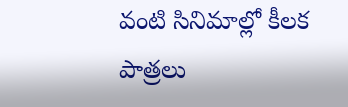వంటి సినిమాల్లో కీలక పాత్రలు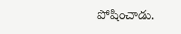పోషించాడు.